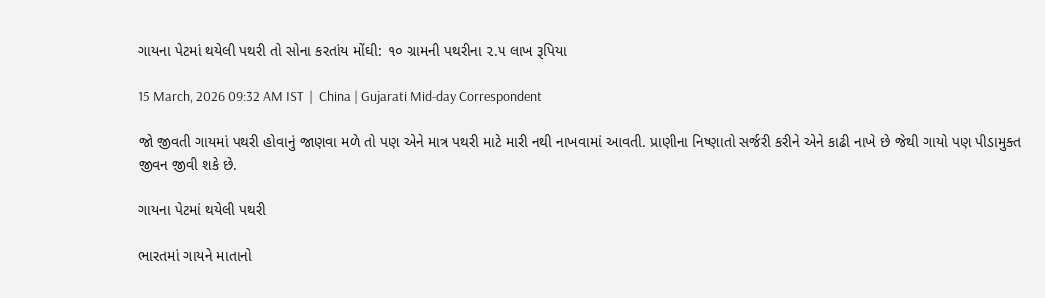ગાયના પેટમાં થયેલી પથરી તો સોના કરતાંય મોંઘી: ૧૦ ગ્રામની પથરીના ૨.૫ લાખ રૂપિયા

15 March, 2026 09:32 AM IST  |  China | Gujarati Mid-day Correspondent

જો જીવતી ગાયમાં પથરી હોવાનું જાણવા મળે તો પણ એને માત્ર પથરી માટે મારી નથી નાખવામાં આવતી. પ્રાણીના નિષ્ણાતો સર્જરી કરીને એને કાઢી નાખે છે જેથી ગાયો પણ પીડામુક્ત જીવન જીવી શકે છે.

ગાયના પેટમાં થયેલી પથરી

ભારતમાં ગાયને માતાનો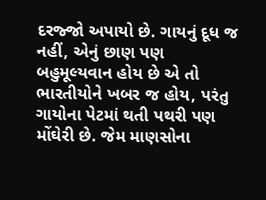દરજ્જો અપાયો છે. ગાયનું દૂધ જ નહીં, એનું છાણ પણ બહુમૂલ્યવાન હોય છે એ તો ભારતીયોને ખબર જ હોય, પરંતુ ગાયોના પેટમાં થતી પથરી પણ મોંઘેરી છે. જેમ માણસોના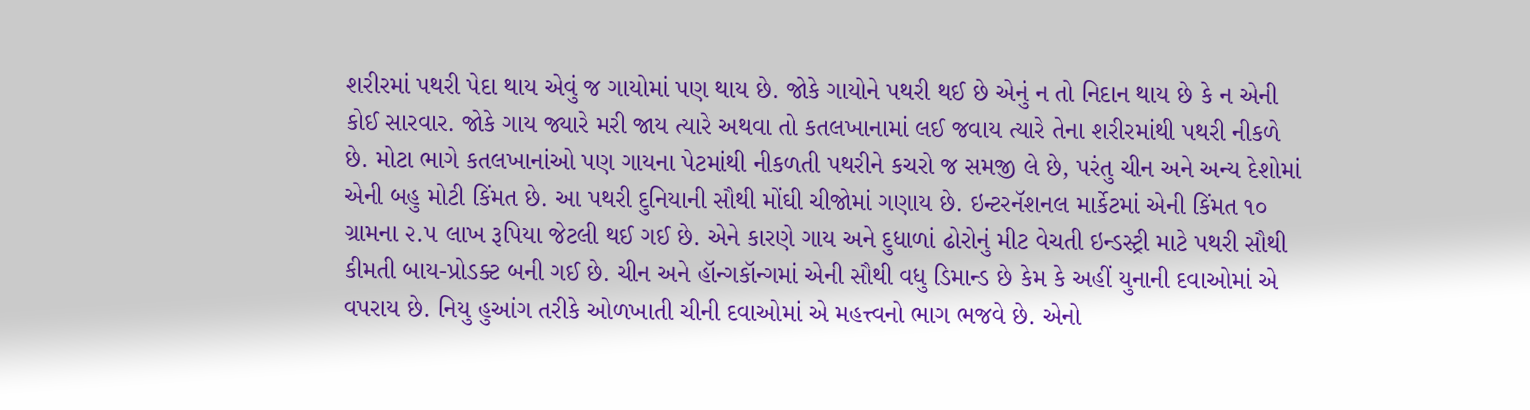શરીરમાં પથરી પેદા થાય એવું જ ગાયોમાં પણ થાય છે. જોકે ગાયોને પથરી થઈ છે એનું ન તો નિદાન થાય છે કે ન એની કોઈ સારવાર. જોકે ગાય જ્યારે મરી જાય ત્યારે અથવા તો કતલખાનામાં લઈ જવાય ત્યારે તેના શરીરમાંથી પથરી નીકળે છે. મોટા ભાગે કતલખાનાંઓ પણ ગાયના પેટમાંથી નીકળતી પથરીને કચરો જ સમજી લે છે, પરંતુ ચીન અને અન્ય દેશોમાં એની બહુ મોટી કિંમત છે. આ પથરી દુનિયાની સૌથી મોંઘી ચીજોમાં ગણાય છે. ઇન્ટરનૅશનલ માર્કેટમાં એની કિંમત ૧૦ ગ્રામના ૨.૫ લાખ રૂપિયા જેટલી થઈ ગઈ છે. એને કારણે ગાય અને દુધાળાં ઢોરોનું મીટ વેચતી ઇન્ડસ્ટ્રી માટે પથરી સૌથી કીમતી બાય-પ્રોડક્ટ બની ગઈ છે. ચીન અને હૉન્ગકૉન્ગમાં એની સૌથી વધુ ડિમાન્ડ છે કેમ કે અહીં યુનાની દવાઓમાં એ વપરાય છે. નિયુ હુઆંગ તરીકે ઓળખાતી ચીની દવાઓમાં એ મહત્ત્વનો ભાગ ભજવે છે. એનો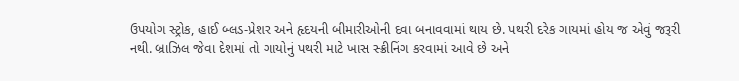ઉપયોગ સ્ટ્રોક, હાઈ બ્લડ-પ્રેશર અને હૃદયની બીમારીઓની દવા બનાવવામાં થાય છે. પથરી દરેક ગાયમાં હોય જ એવું જરૂરી નથી. બ્રાઝિલ જેવા દેશમાં તો ગાયોનું પથરી માટે ખાસ સ્ક્રીનિંગ કરવામાં આવે છે અને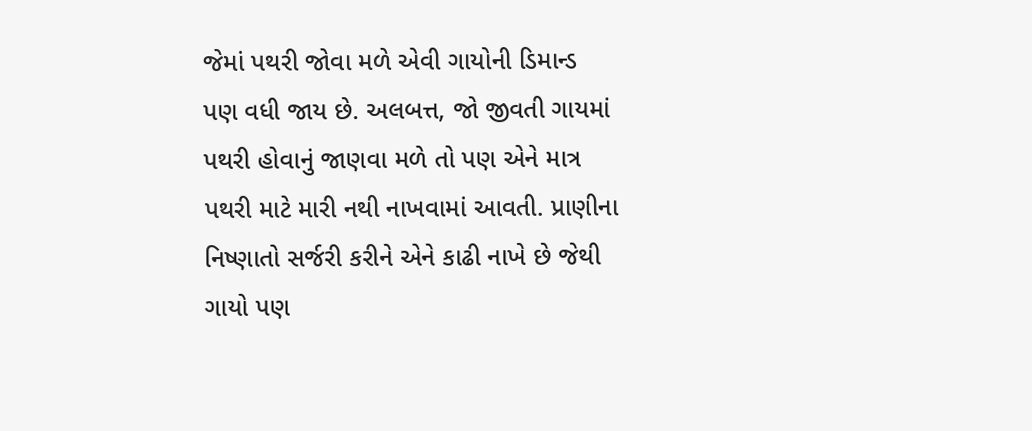જેમાં પથરી જોવા મળે એવી ગાયોની ડિમાન્ડ પણ વધી જાય છે. અલબત્ત, જો જીવતી ગાયમાં પથરી હોવાનું જાણવા મળે તો પણ એને માત્ર પથરી માટે મારી નથી નાખવામાં આવતી. પ્રાણીના નિષ્ણાતો સર્જરી કરીને એને કાઢી નાખે છે જેથી ગાયો પણ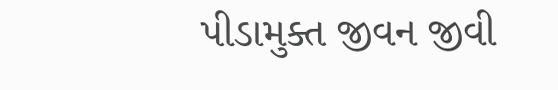પીડામુક્ત જીવન જીવી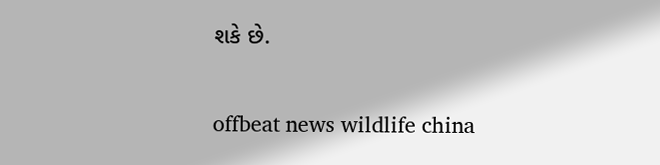શકે છે.

offbeat news wildlife china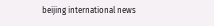beijing international news